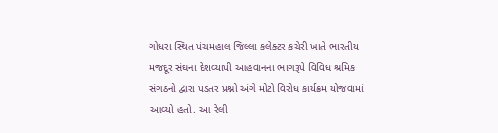ગોધરા સ્થિત પંચમહાલ જિલ્લા કલેક્ટર કચેરી ખાતે ભારતીય મજદૂર સંઘના દેશવ્યાપી આહવાનના ભાગરૂપે વિવિધ શ્રમિક સંગઠનો દ્વારા પડતર પ્રશ્નો અંગે મોટો વિરોધ કાર્યક્રમ યોજવામાં આવ્યો હતો. આ રેલી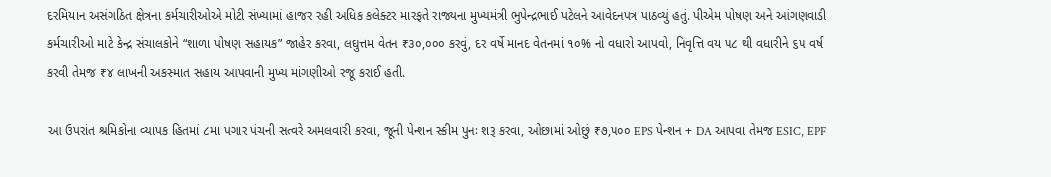દરમિયાન અસંગઠિત ક્ષેત્રના કર્મચારીઓએ મોટી સંખ્યામાં હાજર રહી અધિક કલેક્ટર મારફતે રાજ્યના મુખ્યમંત્રી ભુપેન્દ્રભાઈ પટેલને આવેદનપત્ર પાઠવ્યું હતું. પીએમ પોષણ અને આંગણવાડી કર્મચારીઓ માટે કેન્દ્ર સંચાલકોને “શાળા પોષણ સહાયક” જાહેર કરવા, લઘુત્તમ વેતન ₹૩૦,૦૦૦ કરવું, દર વર્ષે માનદ વેતનમાં ૧૦% નો વધારો આપવો, નિવૃત્તિ વય ૫૮ થી વધારીને ૬૫ વર્ષ કરવી તેમજ ₹૪ લાખની અકસ્માત સહાય આપવાની મુખ્ય માંગણીઓ રજૂ કરાઈ હતી.

આ ઉપરાંત શ્રમિકોના વ્યાપક હિતમાં ૮મા પગાર પંચની સત્વરે અમલવારી કરવા, જૂની પેન્શન સ્કીમ પુનઃ શરૂ કરવા, ઓછામાં ઓછું ₹૭,૫૦૦ EPS પેન્શન + DA આપવા તેમજ ESIC, EPF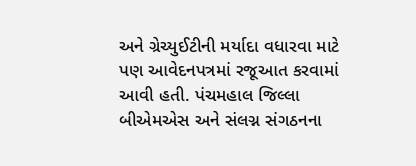અને ગ્રેચ્યુઈટીની મર્યાદા વધારવા માટે પણ આવેદનપત્રમાં રજૂઆત કરવામાં આવી હતી. પંચમહાલ જિલ્લા બીએમએસ અને સંલગ્ન સંગઠનના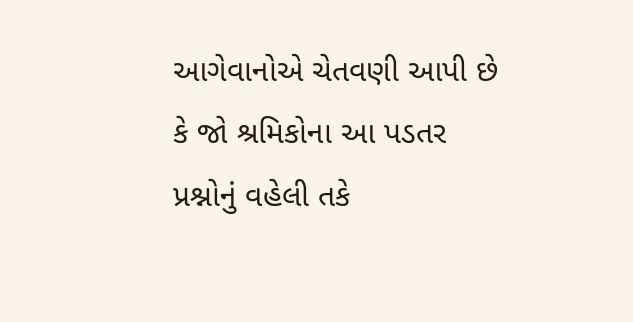આગેવાનોએ ચેતવણી આપી છે કે જો શ્રમિકોના આ પડતર પ્રશ્નોનું વહેલી તકે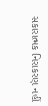સકારાત્મક નિરાકરણ નહીં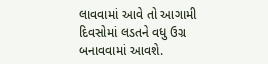લાવવામાં આવે તો આગામી દિવસોમાં લડતને વધુ ઉગ્ર બનાવવામાં આવશે.